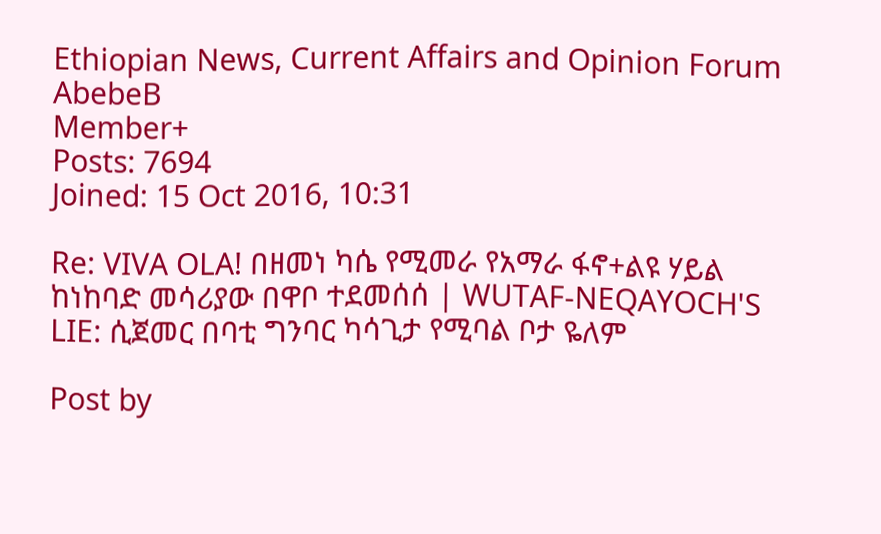Ethiopian News, Current Affairs and Opinion Forum
AbebeB
Member+
Posts: 7694
Joined: 15 Oct 2016, 10:31

Re: VIVA OLA! በዘመነ ካሴ የሚመራ የአማራ ፋኖ+ልዩ ሃይል ከነከባድ መሳሪያው በዋቦ ተደመሰሰ | WUTAF-NEQAYOCH'S LIE: ሲጀመር በባቲ ግንባር ካሳጊታ የሚባል ቦታ ዬለም

Post by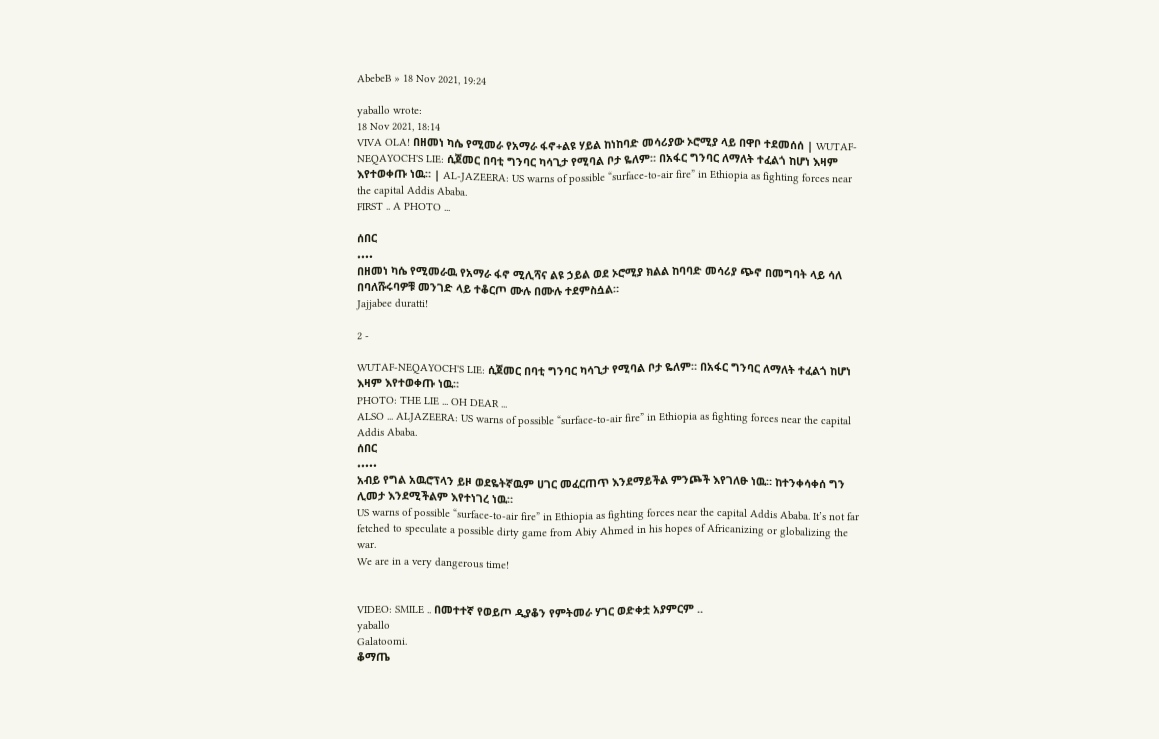AbebeB » 18 Nov 2021, 19:24

yaballo wrote:
18 Nov 2021, 18:14
VIVA OLA! በዘመነ ካሴ የሚመራ የአማራ ፋኖ+ልዩ ሃይል ከነከባድ መሳሪያው ኦሮሚያ ላይ በዋቦ ተደመሰሰ | WUTAF-NEQAYOCH'S LIE: ሲጀመር በባቲ ግንባር ካሳጊታ የሚባል ቦታ ዬለም። በአፋር ግንባር ለማለት ተፈልጎ ከሆነ እዛም እየተወቀጡ ነዉ። | AL-JAZEERA: US warns of possible “surface-to-air fire” in Ethiopia as fighting forces near the capital Addis Ababa.
FIRST .. A PHOTO ...

ሰበር
••••
በዘመነ ካሴ የሚመራዉ የአማራ ፋኖ ሚሊሻና ልዩ ኃይል ወደ ኦሮሚያ ክልል ከባባድ መሳሪያ ጭኖ በመግባት ላይ ሳለ በባለሹሩባዎቹ መንገድ ላይ ተቆርጦ ሙሉ በሙሉ ተደምስሷል።
Jajjabee duratti!

2 -

WUTAF-NEQAYOCH'S LIE: ሲጀመር በባቲ ግንባር ካሳጊታ የሚባል ቦታ ዬለም። በአፋር ግንባር ለማለት ተፈልጎ ከሆነ እዛም እየተወቀጡ ነዉ።
PHOTO: THE LIE ... OH DEAR ...
ALSO ... ALJAZEERA: US warns of possible “surface-to-air fire” in Ethiopia as fighting forces near the capital Addis Ababa.
ሰበር
•••••
አብይ የግል አዉሮፕላን ይዞ ወደዬትኛዉም ሀገር መፈርጠጥ እንደማይችል ምንጮች እየገለፁ ነዉ። ከተንቀሳቀሰ ግን ሊመታ እንደሚችልም እየተነገረ ነዉ።
US warns of possible “surface-to-air fire” in Ethiopia as fighting forces near the capital Addis Ababa. It’s not far fetched to speculate a possible dirty game from Abiy Ahmed in his hopes of Africanizing or globalizing the war.
We are in a very dangerous time!


VIDEO: SMILE .. በመተተኛ የወይጦ ዲያቆን የምትመራ ሃገር ወድቀቷ አያምርም ..
yaballo
Galatoomi.
ቆማጤ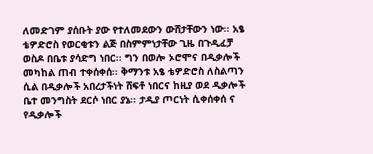ለመድገም ያሰቡት ያው የተለመደውን ውሸታቸውን ነው፡፡ አፄ ቴዎድሮስ የወርቂቱን ልጅ በስምምነታቸው ጊዜ በጉዲፈቻ ወስዶ በቤቱ ያሳድግ ነበር፡፡ ግን በወሎ ኦሮሞና በዲቃሎች መካከል ጠብ ተቀሰቀሰ፡፡ ቅማንቱ አፄ ቴዎድሮስ ለስልጣን ሲል በዲቃሎች አበረታችነት ሸፍቶ ነበርና ከዚያ ወደ ዲቃሎች ቤተ መንግስት ደርሶ ነበር ያኔ፡፡ ታዲያ ጦርነት ሲቀሰቀሰ ና የዲቃሎች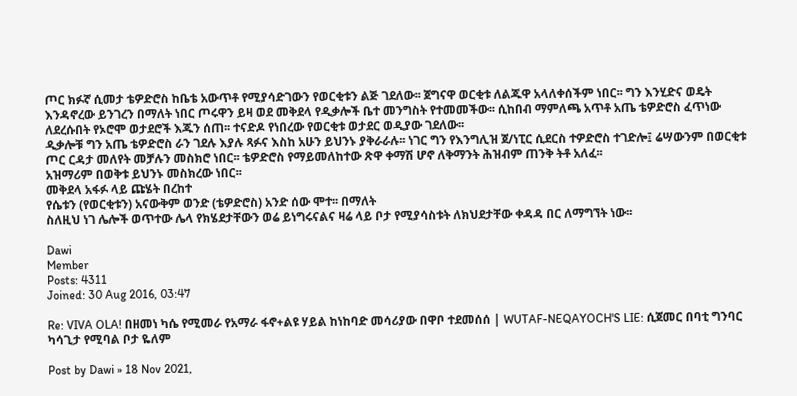ጦር ክፉኛ ሲመታ ቴዎድሮስ ከቤቴ አውጥቶ የሚያሳድገውን የወርቂቱን ልጅ ገደለው፡፡ ጀግናዋ ወርቂቱ ለልጁዋ አላለቀሰችም ነበር፡፡ ግን እንሂድና ወዴት እንዳኖረው ይንገረን በማለት ነበር ጦሩዋን ይዛ ወደ መቅደላ የዲቃሎች ቤተ መንግስት የተመመችው፡፡ ሲከበብ ማምለጫ አጥቶ አጤ ቴዎድሮስ ፈጥነው ለደረሱበት የኦሮሞ ወታደሮች እጁን ሰጠ፡፡ ተናድዶ የነበረው የወርቂቱ ወታደር ወዲያው ገደለው፡፡
ዲቃሎቹ ግን አጤ ቴዎድሮስ ራን ገደሉ እያሉ ጻፉና እስከ አሁን ይህንኑ ያቅራራሉ፡፡ ነገር ግን የእንግሊዝ ጀ/ነፒር ሲደርስ ተዎድሮስ ተገድሎ፤ ሬሣውንም በወርቂቱ ጦር ርዳታ መለየት መቻሉን መስክሮ ነበር፡፡ ቴዎድሮስ የማይመለከተው ጽዋ ቀማሽ ሆኖ ለቅማንት ሕዝብም ጠንቅ ትቶ አለፈ፡፡
አዝማሪም በወቅቱ ይህንኑ መስክረው ነበር፡፡
መቅደላ አፋፉ ላይ ጩሄት በረከተ
የሴቱን (የወርቂቱን) አናውቅም ወንድ (ቴዎድሮስ) አንድ ሰው ሞተ፡፡ በማለት
ስለዚህ ነገ ሌሎች ወጥተው ሌላ የክሄደታቸውን ወሬ ይነግሩናልና ዛሬ ላይ ቦታ የሚያሳስቱት ለክህደታቸው ቀዳዳ በር ለማግኘት ነው፡፡

Dawi
Member
Posts: 4311
Joined: 30 Aug 2016, 03:47

Re: VIVA OLA! በዘመነ ካሴ የሚመራ የአማራ ፋኖ+ልዩ ሃይል ከነከባድ መሳሪያው በዋቦ ተደመሰሰ | WUTAF-NEQAYOCH'S LIE: ሲጀመር በባቲ ግንባር ካሳጊታ የሚባል ቦታ ዬለም

Post by Dawi » 18 Nov 2021,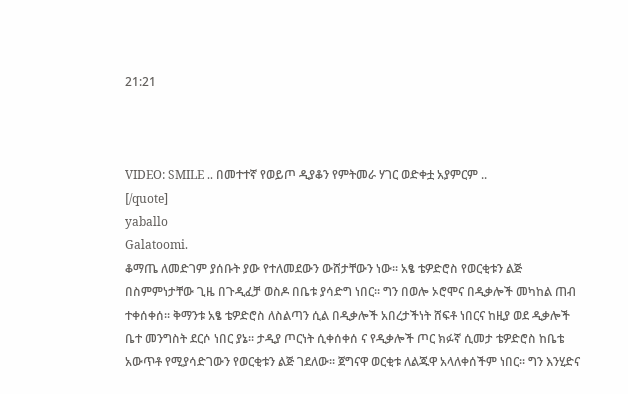21:21



VIDEO: SMILE .. በመተተኛ የወይጦ ዲያቆን የምትመራ ሃገር ወድቀቷ አያምርም ..
[/quote]
yaballo
Galatoomi.
ቆማጤ ለመድገም ያሰቡት ያው የተለመደውን ውሸታቸውን ነው፡፡ አፄ ቴዎድሮስ የወርቂቱን ልጅ በስምምነታቸው ጊዜ በጉዲፈቻ ወስዶ በቤቱ ያሳድግ ነበር፡፡ ግን በወሎ ኦሮሞና በዲቃሎች መካከል ጠብ ተቀሰቀሰ፡፡ ቅማንቱ አፄ ቴዎድሮስ ለስልጣን ሲል በዲቃሎች አበረታችነት ሸፍቶ ነበርና ከዚያ ወደ ዲቃሎች ቤተ መንግስት ደርሶ ነበር ያኔ፡፡ ታዲያ ጦርነት ሲቀሰቀሰ ና የዲቃሎች ጦር ክፉኛ ሲመታ ቴዎድሮስ ከቤቴ አውጥቶ የሚያሳድገውን የወርቂቱን ልጅ ገደለው፡፡ ጀግናዋ ወርቂቱ ለልጁዋ አላለቀሰችም ነበር፡፡ ግን እንሂድና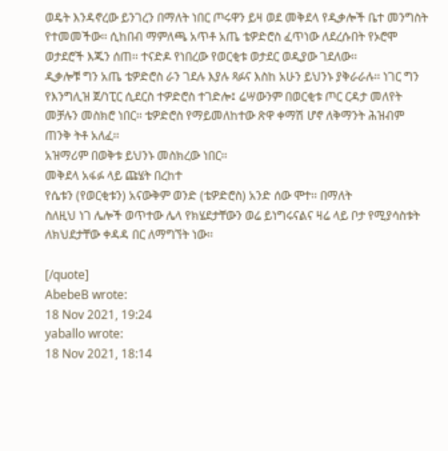ወዴት እንዳኖረው ይንገረን በማለት ነበር ጦሩዋን ይዛ ወደ መቅደላ የዲቃሎች ቤተ መንግስት የተመመችው፡፡ ሲከበብ ማምለጫ አጥቶ አጤ ቴዎድሮስ ፈጥነው ለደረሱበት የኦሮሞ ወታደሮች እጁን ሰጠ፡፡ ተናድዶ የነበረው የወርቂቱ ወታደር ወዲያው ገደለው፡፡
ዲቃሎቹ ግን አጤ ቴዎድሮስ ራን ገደሉ እያሉ ጻፉና እስከ አሁን ይህንኑ ያቅራራሉ፡፡ ነገር ግን የእንግሊዝ ጀ/ነፒር ሲደርስ ተዎድሮስ ተገድሎ፤ ሬሣውንም በወርቂቱ ጦር ርዳታ መለየት መቻሉን መስክሮ ነበር፡፡ ቴዎድሮስ የማይመለከተው ጽዋ ቀማሽ ሆኖ ለቅማንት ሕዝብም ጠንቅ ትቶ አለፈ፡፡
አዝማሪም በወቅቱ ይህንኑ መስክረው ነበር፡፡
መቅደላ አፋፉ ላይ ጩሄት በረከተ
የሴቱን (የወርቂቱን) አናውቅም ወንድ (ቴዎድሮስ) አንድ ሰው ሞተ፡፡ በማለት
ስለዚህ ነገ ሌሎች ወጥተው ሌላ የክሄደታቸውን ወሬ ይነግሩናልና ዛሬ ላይ ቦታ የሚያሳስቱት ለክህደታቸው ቀዳዳ በር ለማግኘት ነው፡፡

[/quote]
AbebeB wrote:
18 Nov 2021, 19:24
yaballo wrote:
18 Nov 2021, 18:14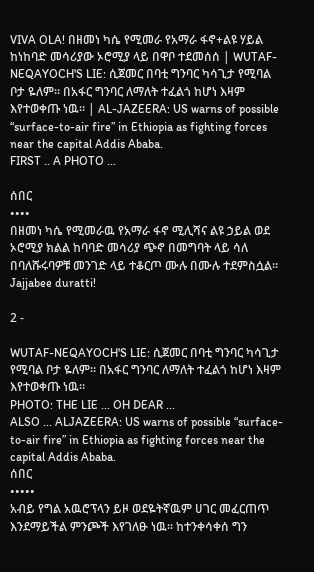VIVA OLA! በዘመነ ካሴ የሚመራ የአማራ ፋኖ+ልዩ ሃይል ከነከባድ መሳሪያው ኦሮሚያ ላይ በዋቦ ተደመሰሰ | WUTAF-NEQAYOCH'S LIE: ሲጀመር በባቲ ግንባር ካሳጊታ የሚባል ቦታ ዬለም። በአፋር ግንባር ለማለት ተፈልጎ ከሆነ እዛም እየተወቀጡ ነዉ። | AL-JAZEERA: US warns of possible “surface-to-air fire” in Ethiopia as fighting forces near the capital Addis Ababa.
FIRST .. A PHOTO ...

ሰበር
••••
በዘመነ ካሴ የሚመራዉ የአማራ ፋኖ ሚሊሻና ልዩ ኃይል ወደ ኦሮሚያ ክልል ከባባድ መሳሪያ ጭኖ በመግባት ላይ ሳለ በባለሹሩባዎቹ መንገድ ላይ ተቆርጦ ሙሉ በሙሉ ተደምስሷል።
Jajjabee duratti!

2 -

WUTAF-NEQAYOCH'S LIE: ሲጀመር በባቲ ግንባር ካሳጊታ የሚባል ቦታ ዬለም። በአፋር ግንባር ለማለት ተፈልጎ ከሆነ እዛም እየተወቀጡ ነዉ።
PHOTO: THE LIE ... OH DEAR ...
ALSO ... ALJAZEERA: US warns of possible “surface-to-air fire” in Ethiopia as fighting forces near the capital Addis Ababa.
ሰበር
•••••
አብይ የግል አዉሮፕላን ይዞ ወደዬትኛዉም ሀገር መፈርጠጥ እንደማይችል ምንጮች እየገለፁ ነዉ። ከተንቀሳቀሰ ግን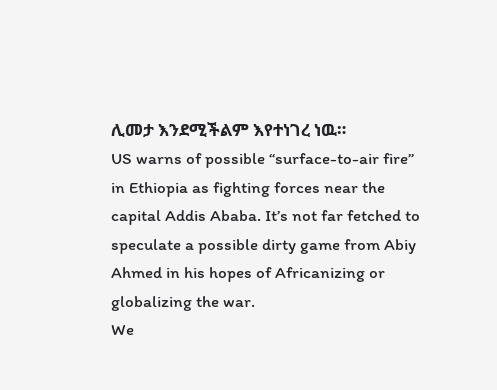ሊመታ እንደሚችልም እየተነገረ ነዉ።
US warns of possible “surface-to-air fire” in Ethiopia as fighting forces near the capital Addis Ababa. It’s not far fetched to speculate a possible dirty game from Abiy Ahmed in his hopes of Africanizing or globalizing the war.
We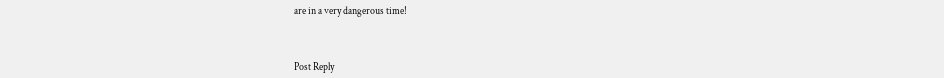are in a very dangerous time!



Post Reply